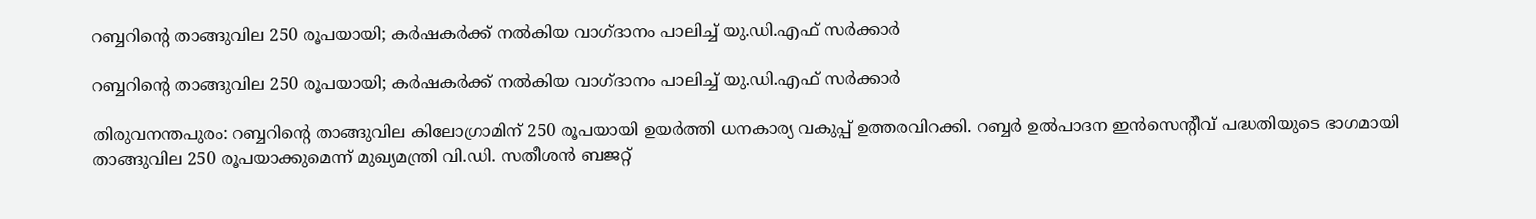റബ്ബറിന്റെ താങ്ങുവില 250 രൂപയായി; കര്‍ഷകര്‍ക്ക് നല്‍കിയ വാഗ്ദാനം പാലിച്ച് യു.ഡി.എഫ് സര്‍ക്കാര്‍

റബ്ബറിന്റെ താങ്ങുവില 250 രൂപയായി; കര്‍ഷകര്‍ക്ക് നല്‍കിയ വാഗ്ദാനം പാലിച്ച് യു.ഡി.എഫ് സര്‍ക്കാര്‍

തിരുവനന്തപുരം: റബ്ബറിന്റെ താങ്ങുവില കിലോഗ്രാമിന് 250 രൂപയായി ഉയര്‍ത്തി ധനകാര്യ വകുപ്പ് ഉത്തരവിറക്കി. റബ്ബര്‍ ഉല്‍പാദന ഇന്‍സെന്റീവ് പദ്ധതിയുടെ ഭാഗമായി താങ്ങുവില 250 രൂപയാക്കുമെന്ന് മുഖ്യമന്ത്രി വി.ഡി. സതീശന്‍ ബജറ്റ്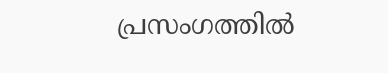പ്രസംഗത്തില്‍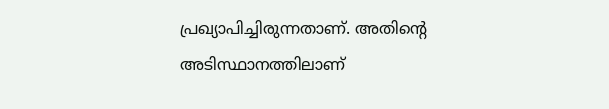പ്രഖ്യാപിച്ചിരുന്നതാണ്. അതിന്റെ അടിസ്ഥാനത്തിലാണ്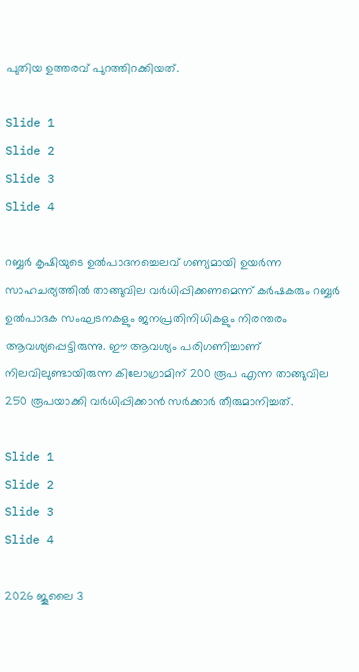പുതിയ ഉത്തരവ് പുറത്തിറക്കിയത്.

Slide 1
Slide 2
Slide 3
Slide 4

റബ്ബര്‍ കൃഷിയുടെ ഉല്‍പാദനച്ചെലവ് ഗണ്യമായി ഉയര്‍ന്ന സാഹചര്യത്തില്‍ താങ്ങുവില വര്‍ധിപ്പിക്കണമെന്ന് കര്‍ഷകരും റബ്ബര്‍ ഉല്‍പാദക സംഘടനകളും ജനപ്രതിനിധികളും നിരന്തരം ആവശ്യപ്പെട്ടിരുന്നു. ഈ ആവശ്യം പരിഗണിച്ചാണ് നിലവിലുണ്ടായിരുന്ന കിലോഗ്രാമിന് 200 രൂപ എന്ന താങ്ങുവില 250 രൂപയാക്കി വര്‍ധിപ്പിക്കാന്‍ സര്‍ക്കാര്‍ തീരുമാനിച്ചത്.

Slide 1
Slide 2
Slide 3
Slide 4

2026 ജൂലൈ 3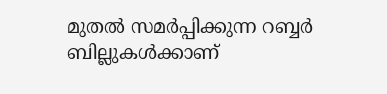മുതല്‍ സമര്‍പ്പിക്കുന്ന റബ്ബര്‍ ബില്ലുകള്‍ക്കാണ്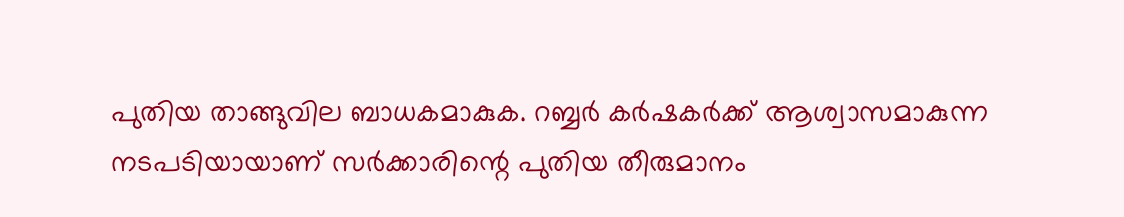പുതിയ താങ്ങുവില ബാധകമാകുക. റബ്ബര്‍ കര്‍ഷകര്‍ക്ക് ആശ്വാസമാകുന്ന നടപടിയായാണ് സര്‍ക്കാരിന്റെ പുതിയ തീരുമാനം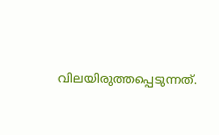വിലയിരുത്തപ്പെടുന്നത്.